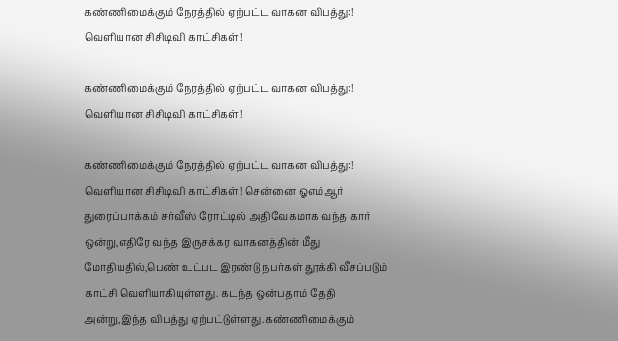கண்ணிமைக்கும் நேரத்தில் ஏற்பட்ட வாகன விபத்து:! வெளியான சிசிடிவி காட்சிகள்!

கண்ணிமைக்கும் நேரத்தில் ஏற்பட்ட வாகன விபத்து:! வெளியான சிசிடிவி காட்சிகள்!

கண்ணிமைக்கும் நேரத்தில் ஏற்பட்ட வாகன விபத்து:! வெளியான சிசிடிவி காட்சிகள்! சென்னை ஓஎம்ஆர் துரைப்பாக்கம் சர்வீஸ் ரோட்டில் அதிவேகமாக வந்த கார் ஒன்று,எதிரே வந்த இருசக்கர வாகனத்தின் மீது மோதியதில்,பெண் உட்பட இரண்டு நபர்கள் தூக்கி வீசப்படும் காட்சி வெளியாகியுள்ளது. கடந்த ஒன்பதாம் தேதி அன்று,இந்த விபத்து ஏற்பட்டுள்ளது.கண்ணிமைக்கும்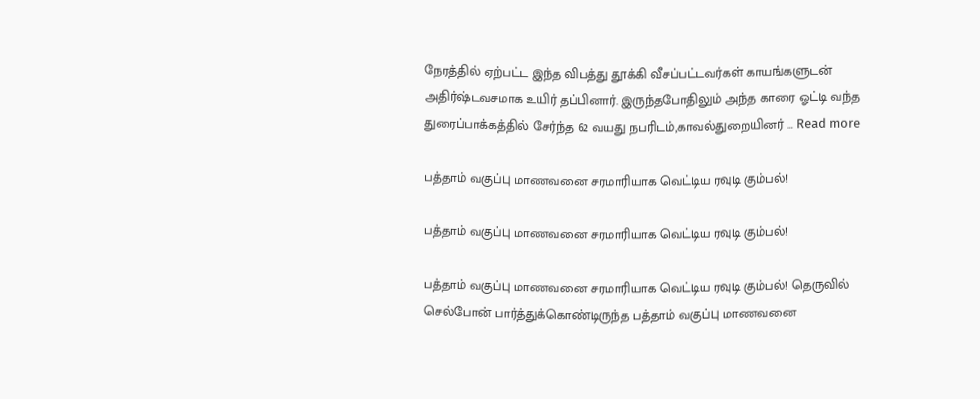நேரத்தில் ஏற்பட்ட இந்த விபத்து தூக்கி வீசப்பட்டவர்கள் காயங்களுடன் அதிர்ஷ்டவசமாக உயிர் தப்பினார். இருந்தபோதிலும் அந்த காரை ஓட்டி வந்த துரைப்பாக்கத்தில் சேர்ந்த 62 வயது நபரிடம்,காவல்துறையினர் … Read more

பத்தாம் வகுப்பு மாணவனை சரமாரியாக வெட்டிய ரவுடி கும்பல்!

பத்தாம் வகுப்பு மாணவனை சரமாரியாக வெட்டிய ரவுடி கும்பல்!

பத்தாம் வகுப்பு மாணவனை சரமாரியாக வெட்டிய ரவுடி கும்பல்! தெருவில் செல்போன் பார்த்துக்கொண்டிருந்த பத்தாம் வகுப்பு மாணவனை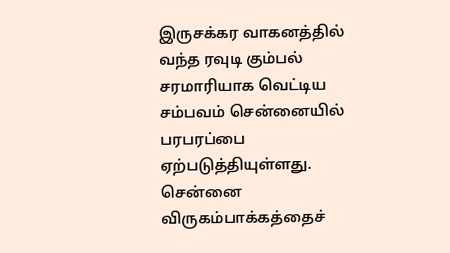இருசக்கர வாகனத்தில் வந்த ரவுடி கும்பல் சரமாரியாக வெட்டிய சம்பவம் சென்னையில் பரபரப்பை ஏற்படுத்தியுள்ளது. சென்னை விருகம்பாக்கத்தைச்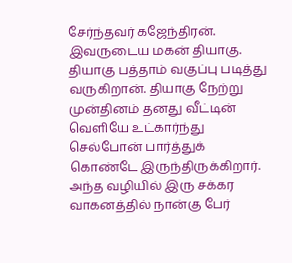சேர்ந்தவர் கஜேந்திரன். இவருடைய மகன் தியாகு. தியாகு பத்தாம் வகுப்பு படித்து வருகிறான். தியாகு நேற்று முன்தினம் தனது வீட்டின் வெளியே உட்கார்ந்து செல்போன் பார்த்துக் கொண்டே இருந்திருக்கிறார். அந்த வழியில் இரு சக்கர வாகனத்தில் நான்கு பேர்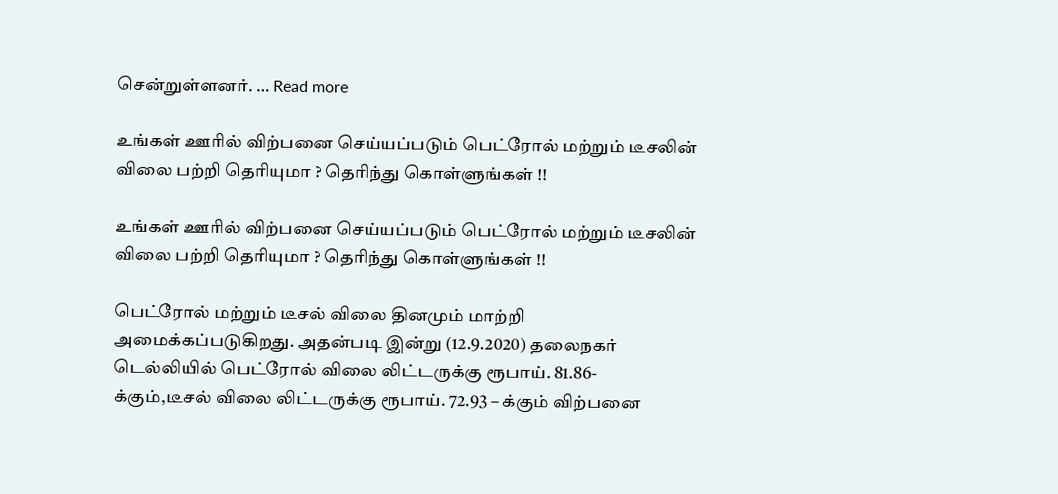சென்றுள்ளனர். … Read more

உங்கள் ஊரில் விற்பனை செய்யப்படும் பெட்ரோல் மற்றும் டீசலின் விலை பற்றி தெரியுமா ? தெரிந்து கொள்ளுங்கள் !!

உங்கள் ஊரில் விற்பனை செய்யப்படும் பெட்ரோல் மற்றும் டீசலின் விலை பற்றி தெரியுமா ? தெரிந்து கொள்ளுங்கள் !!

பெட்ரோல் மற்றும் டீசல் விலை தினமும் மாற்றி அமைக்கப்படுகிறது. அதன்படி இன்று (12.9.2020) தலைநகர் டெல்லியில் பெட்ரோல் விலை லிட்டருக்கு ரூபாய். 81.86- க்கும்,டீசல் விலை லிட்டருக்கு ரூபாய். 72.93 – க்கும் விற்பனை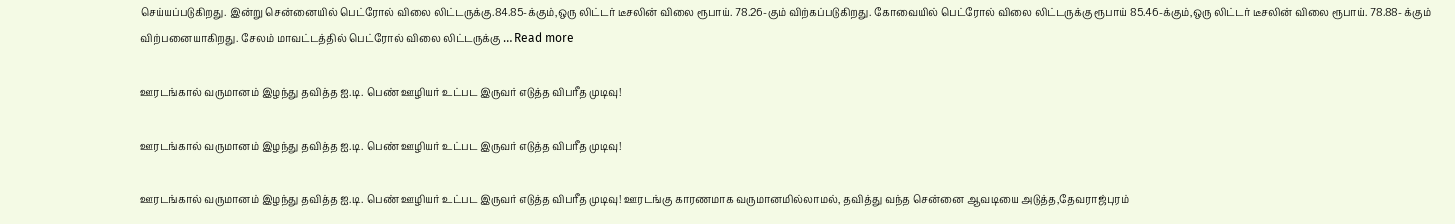செய்யப்படுகிறது. இன்று சென்னையில் பெட்ரோல் விலை லிட்டருக்கு.84.85-க்கும்,ஒரு லிட்டர் டீசலின் விலை ரூபாய். 78.26-கும் விற்கப்படுகிறது. கோவையில் பெட்ரோல் விலை லிட்டருக்கு ரூபாய் 85.46-க்கும்,ஒரு லிட்டர் டீசலின் விலை ரூபாய். 78.88- க்கும் விற்பனையாகிறது. சேலம் மாவட்டத்தில் பெட்ரோல் விலை லிட்டருக்கு … Read more

ஊரடங்கால் வருமானம் இழந்து தவித்த ஐ.டி. பெண் ஊழியர் உட்பட இருவர் எடுத்த விபரீத முடிவு!

ஊரடங்கால் வருமானம் இழந்து தவித்த ஐ.டி. பெண் ஊழியர் உட்பட இருவர் எடுத்த விபரீத முடிவு!

ஊரடங்கால் வருமானம் இழந்து தவித்த ஐ.டி. பெண் ஊழியர் உட்பட இருவர் எடுத்த விபரீத முடிவு! ஊரடங்கு காரணமாக வருமானமில்லாமல், தவித்து வந்த சென்னை ஆவடியை அடுத்த,தேவராஜ்புரம்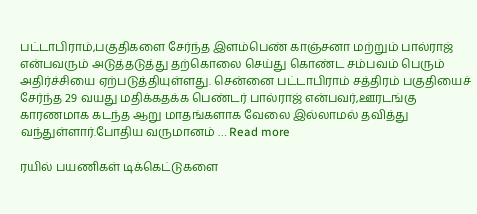பட்டாபிராம்,பகுதிகளை சேர்ந்த இளம்பெண் காஞ்சனா மற்றும் பால்ராஜ் என்பவரும் அடுத்தடுத்து தற்கொலை செய்து கொண்ட சம்பவம் பெரும் அதிர்ச்சியை ஏற்படுத்தியுள்ளது. சென்னை பட்டாபிராம் சத்திரம் பகுதியைச் சேர்ந்த 29 வயது மதிக்கதக்க பெண்டர் பால்ராஜ் என்பவர்,ஊரடங்கு காரணமாக கடந்த ஆறு மாதங்களாக வேலை இல்லாமல் தவித்து வந்துள்ளார்.போதிய வருமானம் … Read more

ரயில் பயணிகள் டிக்கெட்டுகளை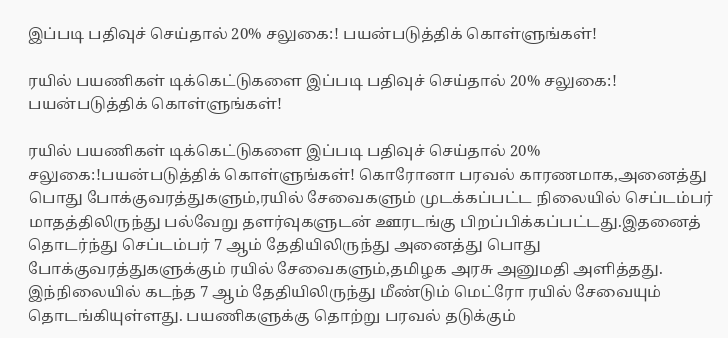இப்படி பதிவுச் செய்தால் 20% சலுகை:! பயன்படுத்திக் கொள்ளுங்கள்!

ரயில் பயணிகள் டிக்கெட்டுகளை இப்படி பதிவுச் செய்தால் 20% சலுகை:! பயன்படுத்திக் கொள்ளுங்கள்!

ரயில் பயணிகள் டிக்கெட்டுகளை இப்படி பதிவுச் செய்தால் 20% சலுகை:!பயன்படுத்திக் கொள்ளுங்கள்! கொரோனா பரவல் காரணமாக,அனைத்து பொது போக்குவரத்துகளும்,ரயில் சேவைகளும் முடக்கப்பட்ட நிலையில் செப்டம்பர் மாதத்திலிருந்து பல்வேறு தளர்வுகளுடன் ஊரடங்கு பிறப்பிக்கப்பட்டது.இதனைத் தொடர்ந்து செப்டம்பர் 7 ஆம் தேதியிலிருந்து அனைத்து பொது போக்குவரத்துகளுக்கும் ரயில் சேவைகளும்,தமிழக அரசு அனுமதி அளித்தது. இந்நிலையில் கடந்த 7 ஆம் தேதியிலிருந்து மீண்டும் மெட்ரோ ரயில் சேவையும் தொடங்கியுள்ளது. பயணிகளுக்கு தொற்று பரவல் தடுக்கும்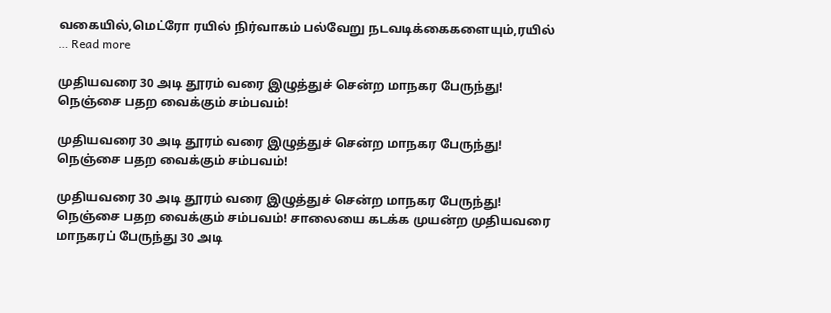வகையில்,மெட்ரோ ரயில் நிர்வாகம் பல்வேறு நடவடிக்கைகளையும்,ரயில் … Read more

முதியவரை 30 அடி தூரம் வரை இழுத்துச் சென்ற மாநகர பேருந்து! நெஞ்சை பதற வைக்கும் சம்பவம்!

முதியவரை 30 அடி தூரம் வரை இழுத்துச் சென்ற மாநகர பேருந்து! நெஞ்சை பதற வைக்கும் சம்பவம்!

முதியவரை 30 அடி தூரம் வரை இழுத்துச் சென்ற மாநகர பேருந்து! நெஞ்சை பதற வைக்கும் சம்பவம்! சாலையை கடக்க முயன்ற முதியவரை மாநகரப் பேருந்து 30 அடி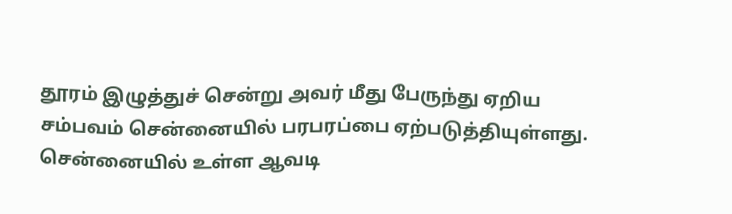தூரம் இழுத்துச் சென்று அவர் மீது பேருந்து ஏறிய சம்பவம் சென்னையில் பரபரப்பை ஏற்படுத்தியுள்ளது. சென்னையில் உள்ள ஆவடி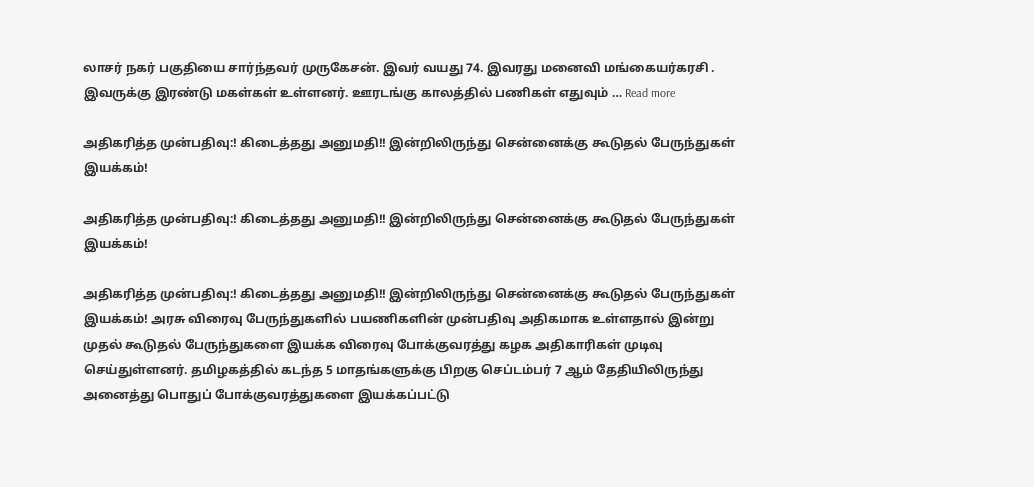லாசர் நகர் பகுதியை சார்ந்தவர் முருகேசன். இவர் வயது 74. இவரது மனைவி மங்கையர்கரசி . இவருக்கு இரண்டு மகள்கள் உள்ளனர். ஊரடங்கு காலத்தில் பணிகள் எதுவும் … Read more

அதிகரித்த முன்பதிவு:! கிடைத்தது அனுமதி!! இன்றிலிருந்து சென்னைக்கு கூடுதல் பேருந்துகள் இயக்கம்!

அதிகரித்த முன்பதிவு:! கிடைத்தது அனுமதி!! இன்றிலிருந்து சென்னைக்கு கூடுதல் பேருந்துகள் இயக்கம்!

அதிகரித்த முன்பதிவு:! கிடைத்தது அனுமதி!! இன்றிலிருந்து சென்னைக்கு கூடுதல் பேருந்துகள் இயக்கம்! அரசு விரைவு பேருந்துகளில் பயணிகளின் முன்பதிவு அதிகமாக உள்ளதால் இன்று முதல் கூடுதல் பேருந்துகளை இயக்க விரைவு போக்குவரத்து கழக அதிகாரிகள் முடிவு செய்துள்ளனர். தமிழகத்தில் கடந்த 5 மாதங்களுக்கு பிறகு செப்டம்பர் 7 ஆம் தேதியிலிருந்து அனைத்து பொதுப் போக்குவரத்துகளை இயக்கப்பட்டு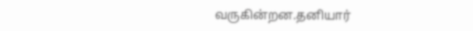வருகின்றன.தனியார்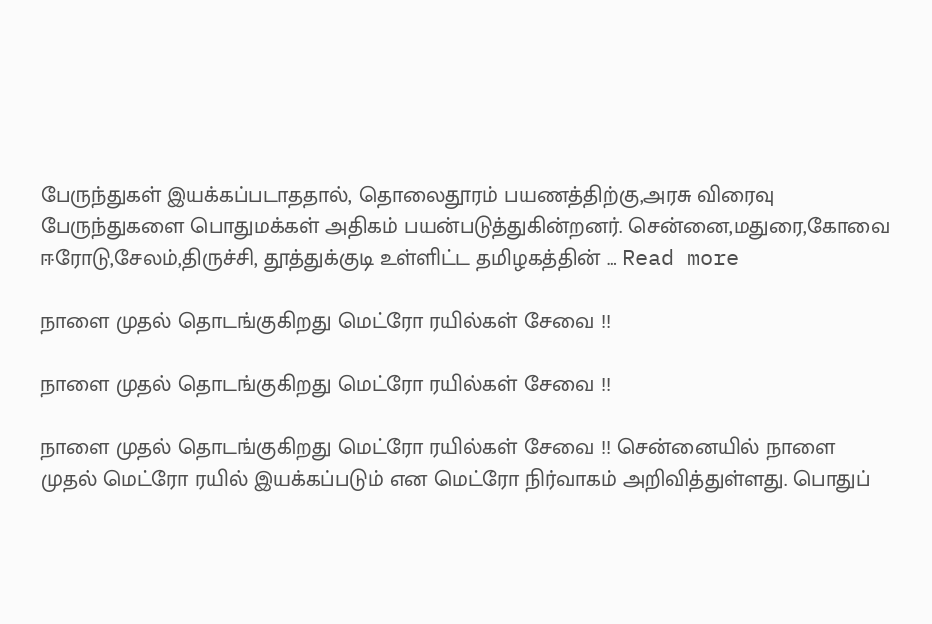பேருந்துகள் இயக்கப்படாததால், தொலைதூரம் பயணத்திற்கு,அரசு விரைவு பேருந்துகளை பொதுமக்கள் அதிகம் பயன்படுத்துகின்றனர். சென்னை,மதுரை,கோவை ஈரோடு,சேலம்,திருச்சி, தூத்துக்குடி உள்ளிட்ட தமிழகத்தின் … Read more

நாளை முதல் தொடங்குகிறது மெட்ரோ ரயில்கள் சேவை !!

நாளை முதல் தொடங்குகிறது மெட்ரோ ரயில்கள் சேவை !!

நாளை முதல் தொடங்குகிறது மெட்ரோ ரயில்கள் சேவை !! சென்னையில் நாளை முதல் மெட்ரோ ரயில் இயக்கப்படும் என மெட்ரோ நிர்வாகம் அறிவித்துள்ளது. பொதுப்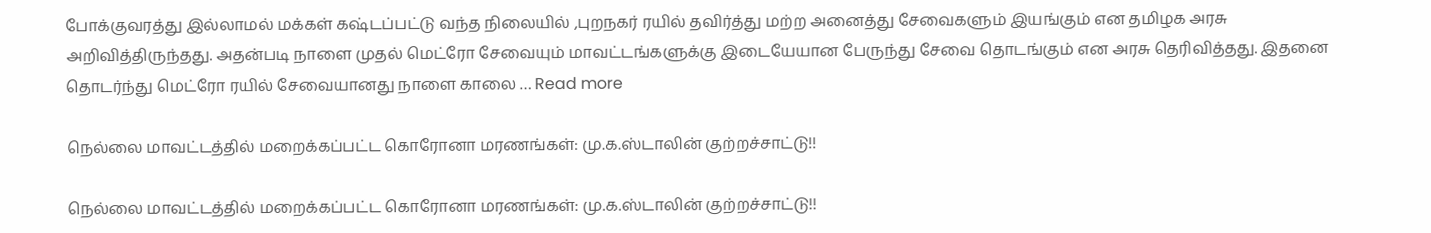போக்குவரத்து இல்லாமல் மக்கள் கஷ்டப்பட்டு வந்த நிலையில் ,புறநகர் ரயில் தவிர்த்து மற்ற அனைத்து சேவைகளும் இயங்கும் என தமிழக அரசு அறிவித்திருந்தது. அதன்படி நாளை முதல் மெட்ரோ சேவையும் மாவட்டங்களுக்கு இடையேயான பேருந்து சேவை தொடங்கும் என அரசு தெரிவித்தது. இதனை தொடர்ந்து மெட்ரோ ரயில் சேவையானது நாளை காலை … Read more

நெல்லை மாவட்டத்தில் மறைக்கப்பட்ட கொரோனா மரணங்கள்: மு.க.ஸ்டாலின் குற்றச்சாட்டு!!

நெல்லை மாவட்டத்தில் மறைக்கப்பட்ட கொரோனா மரணங்கள்: மு.க.ஸ்டாலின் குற்றச்சாட்டு!!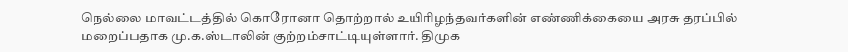நெல்லை மாவட்டத்தில் கொரோனா தொற்றால் உயிரிழந்தவர்களின் எண்ணிக்கையை அரசு தரப்பில் மறைப்பதாக மு.க.ஸ்டாலின் குற்றம்சாட்டியுள்ளார். திமுக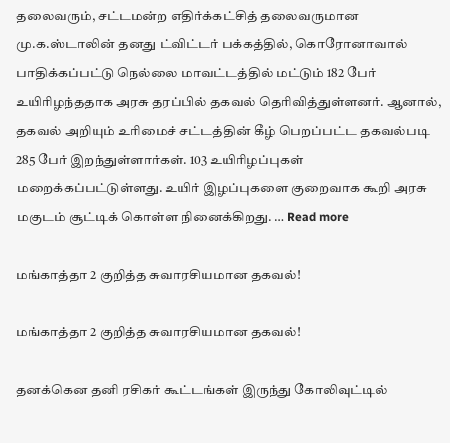தலைவரும், சட்டமன்ற எதிர்க்கட்சித் தலைவருமான மு.க.ஸ்டாலின் தனது ட்விட்டர் பக்கத்தில், கொரோனாவால் பாதிக்கப்பட்டு நெல்லை மாவட்டத்தில் மட்டும் 182 பேர் உயிரிழந்ததாக அரசு தரப்பில் தகவல் தெரிவித்துள்ளனர். ஆனால், தகவல் அறியும் உரிமைச் சட்டத்தின் கீழ் பெறப்பட்ட தகவல்படி 285 பேர் இறந்துள்ளார்கள். 103 உயிரிழப்புகள் மறைக்கப்பட்டுள்ளது. உயிர் இழப்புகளை குறைவாக கூறி அரசு மகுடம் சூட்டிக் கொள்ள நினைக்கிறது. … Read more

மங்காத்தா 2 குறித்த சுவாரசியமான தகவல்!

மங்காத்தா 2 குறித்த சுவாரசியமான தகவல்!

தனக்கென தனி ரசிகர் கூட்டங்கள் இருந்து கோலிவுட்டில்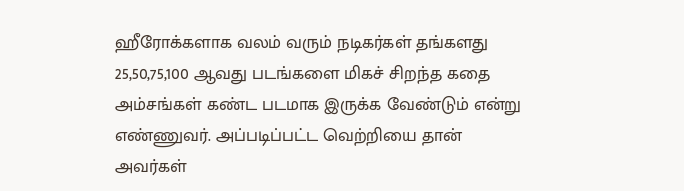ஹீரோக்களாக வலம் வரும் நடிகர்கள் தங்களது 25,50,75,100 ஆவது படங்களை மிகச் சிறந்த கதை அம்சங்கள் கண்ட படமாக இருக்க வேண்டும் என்று எண்ணுவர். அப்படிப்பட்ட வெற்றியை தான் அவர்கள்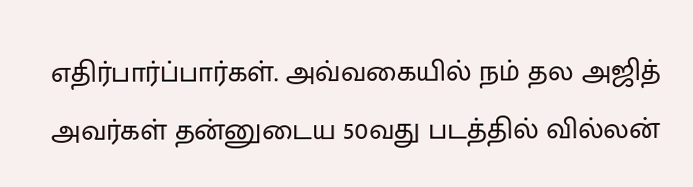எதிர்பார்ப்பார்கள். அவ்வகையில் நம் தல அஜித் அவர்கள் தன்னுடைய 50வது படத்தில் வில்லன்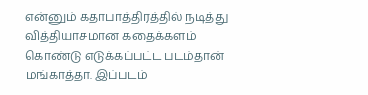என்னும் கதாபாத்திரத்தில் நடித்து வித்தியாசமான கதைக்களம் கொண்டு எடுக்கப்பட்ட படம்தான் மங்காத்தா. இப்படம்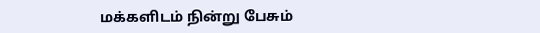மக்களிடம் நின்று பேசும்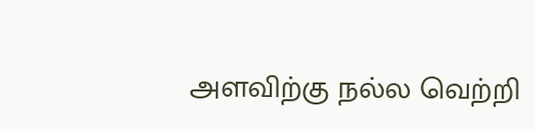அளவிற்கு நல்ல வெற்றி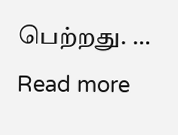பெற்றது. … Read more